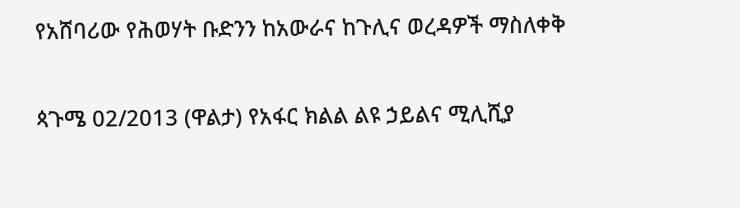የአሸባሪው የሕወሃት ቡድንን ከአውራና ከጉሊና ወረዳዎች ማስለቀቅ

ጳጉሜ 02/2013 (ዋልታ) የአፋር ክልል ልዩ ኃይልና ሚሊሺያ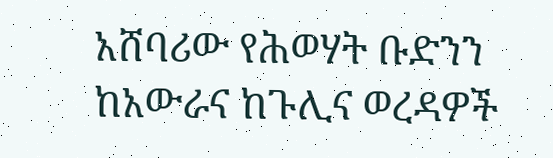አሸባሪው የሕወሃት ቡድንን ከአውራና ከጉሊና ወረዳዎች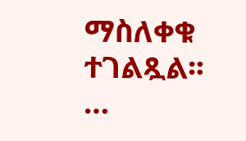ማስለቀቁ ተገልጿል፡፡…